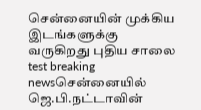சென்னையின் முக்கிய இடங்களுக்கு வருகிறது புதிய சாலை test breaking newsசென்னையில் ஜெ.பி.நட்டாவின்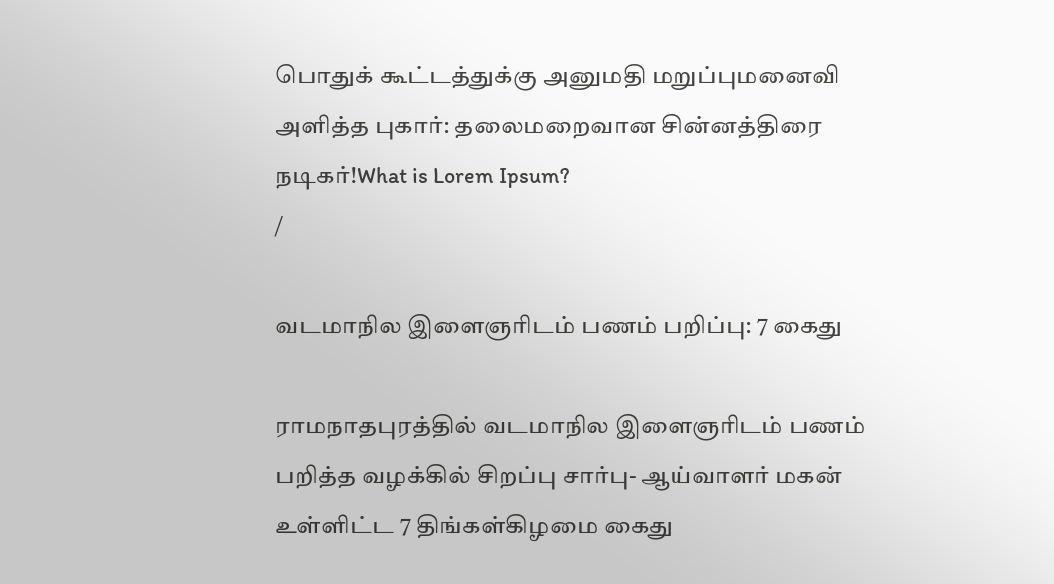பொதுக் கூட்டத்துக்கு அனுமதி மறுப்புமனைவி அளித்த புகார்: தலைமறைவான சின்னத்திரை நடிகர்!What is Lorem Ipsum?
/

வடமாநில இளைஞரிடம் பணம் பறிப்பு: 7 கைது

ராமநாதபுரத்தில் வடமாநில இளைஞரிடம் பணம் பறித்த வழக்கில் சிறப்பு சார்பு- ஆய்வாளர் மகன் உள்ளிட்ட 7 திங்கள்கிழமை கைது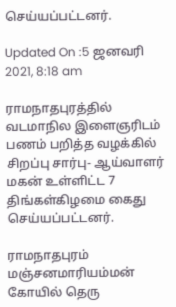செய்யப்பட்டனர்.

Updated On :5 ஜனவரி 2021, 8:18 am

ராமநாதபுரத்தில் வடமாநில இளைஞரிடம் பணம் பறித்த வழக்கில் சிறப்பு சார்பு- ஆய்வாளர் மகன் உள்ளிட்ட 7 திங்கள்கிழமை கைது செய்யப்பட்டனர்.

ராமநாதபுரம் மஞ்சனமாரியம்மன் கோயில் தெரு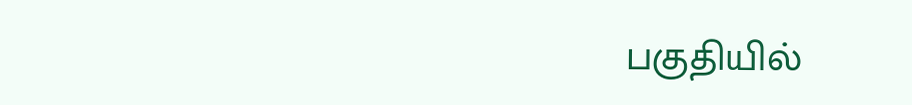பகுதியில்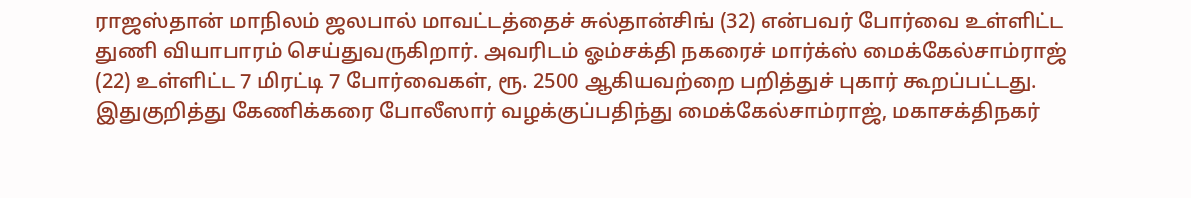ராஜஸ்தான் மாநிலம் ஜலபால் மாவட்டத்தைச் சுல்தான்சிங் (32) என்பவர் போர்வை உள்ளிட்ட துணி வியாபாரம் செய்துவருகிறார். அவரிடம் ஓம்சக்தி நகரைச் மார்க்ஸ் மைக்கேல்சாம்ராஜ் (22) உள்ளிட்ட 7 மிரட்டி 7 போர்வைகள், ரூ. 2500 ஆகியவற்றை பறித்துச் புகார் கூறப்பட்டது. இதுகுறித்து கேணிக்கரை போலீஸார் வழக்குப்பதிந்து மைக்கேல்சாம்ராஜ், மகாசக்திநகர்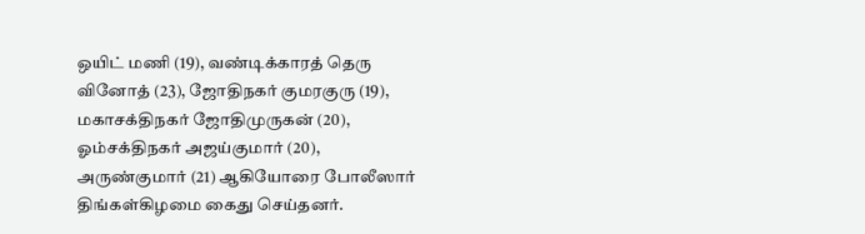ஒயிட் மணி (19), வண்டிக்காரத் தெரு வினோத் (23), ஜோதிநகர் குமரகுரு (19), மகாசக்திநகர் ஜோதிமுருகன் (20), ஓம்சக்திநகர் அஜய்குமார் (20), அருண்குமார் (21) ஆகியோரை போலீஸார் திங்கள்கிழமை கைது செய்தனர்.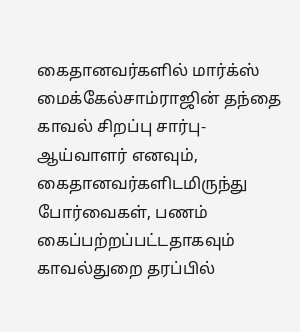கைதானவர்களில் மார்க்ஸ் மைக்கேல்சாம்ராஜின் தந்தை காவல் சிறப்பு சார்பு- ஆய்வாளர் எனவும், கைதானவர்களிடமிருந்து போர்வைகள், பணம் கைப்பற்றப்பட்டதாகவும் காவல்துறை தரப்பில்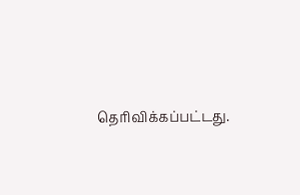தெரிவிக்கப்பட்டது.